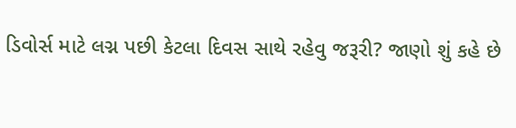ડિવોર્સ માટે લગ્ન પછી કેટલા દિવસ સાથે રહેવુ જરૂરી? જાણો શું કહે છે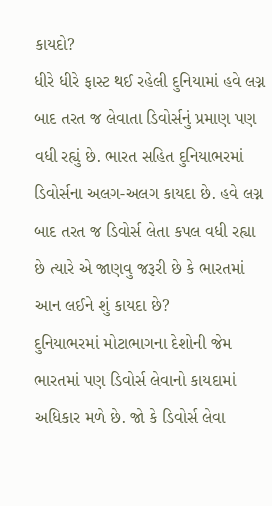કાયદો?
ધીરે ધીરે ફાસ્ટ થઈ રહેલી દુનિયામાં હવે લગ્ન બાદ તરત જ લેવાતા ડિવોર્સનું પ્રમાણ પણ વધી રહ્યું છે. ભારત સહિત દુનિયાભરમાં ડિવોર્સના અલગ-અલગ કાયદા છે. હવે લગ્ન બાદ તરત જ ડિવોર્સ લેતા કપલ વધી રહ્યા છે ત્યારે એ જાણવુ જરૂરી છે કે ભારતમાં આન લઈને શું કાયદા છે?
દુનિયાભરમાં મોટાભાગના દેશોની જેમ ભારતમાં પણ ડિવોર્સ લેવાનો કાયદામાં અધિકાર મળે છે. જો કે ડિવોર્સ લેવા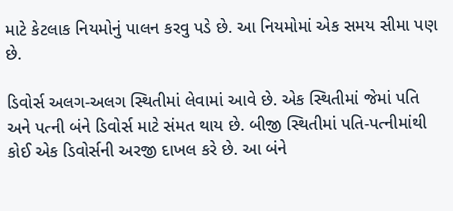માટે કેટલાક નિયમોનું પાલન કરવુ પડે છે. આ નિયમોમાં એક સમય સીમા પણ છે.

ડિવોર્સ અલગ-અલગ સ્થિતીમાં લેવામાં આવે છે. એક સ્થિતીમાં જેમાં પતિ અને પત્ની બંને ડિવોર્સ માટે સંમત થાય છે. બીજી સ્થિતીમાં પતિ-પત્નીમાંથી કોઈ એક ડિવોર્સની અરજી દાખલ કરે છે. આ બંને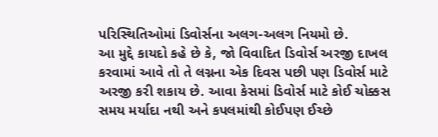પરિસ્થિતિઓમાં ડિવોર્સના અલગ-અલગ નિયમો છે.
આ મુદ્દે કાયદો કહે છે કે, જો વિવાદિત ડિવોર્સ અરજી દાખલ કરવામાં આવે તો તે લગ્નના એક દિવસ પછી પણ ડિવોર્સ માટે અરજી કરી શકાય છે. આવા કેસમાં ડિવોર્સ માટે કોઈ ચોક્કસ સમય મર્યાદા નથી અને કપલમાંથી કોઈપણ ઈચ્છે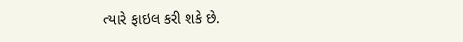ત્યારે ફાઇલ કરી શકે છે.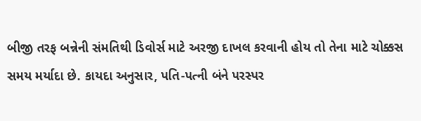બીજી તરફ બન્નેની સંમતિથી ડિવોર્સ માટે અરજી દાખલ કરવાની હોય તો તેના માટે ચોક્કસ સમય મર્યાદા છે. કાયદા અનુસાર, પતિ-પત્ની બંને પરસ્પર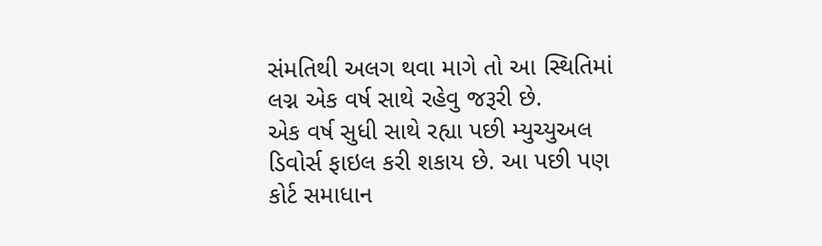સંમતિથી અલગ થવા માગે તો આ સ્થિતિમાં લગ્ન એક વર્ષ સાથે રહેવુ જરૂરી છે.
એક વર્ષ સુધી સાથે રહ્યા પછી મ્યુચ્યુઅલ ડિવોર્સ ફાઇલ કરી શકાય છે. આ પછી પણ કોર્ટ સમાધાન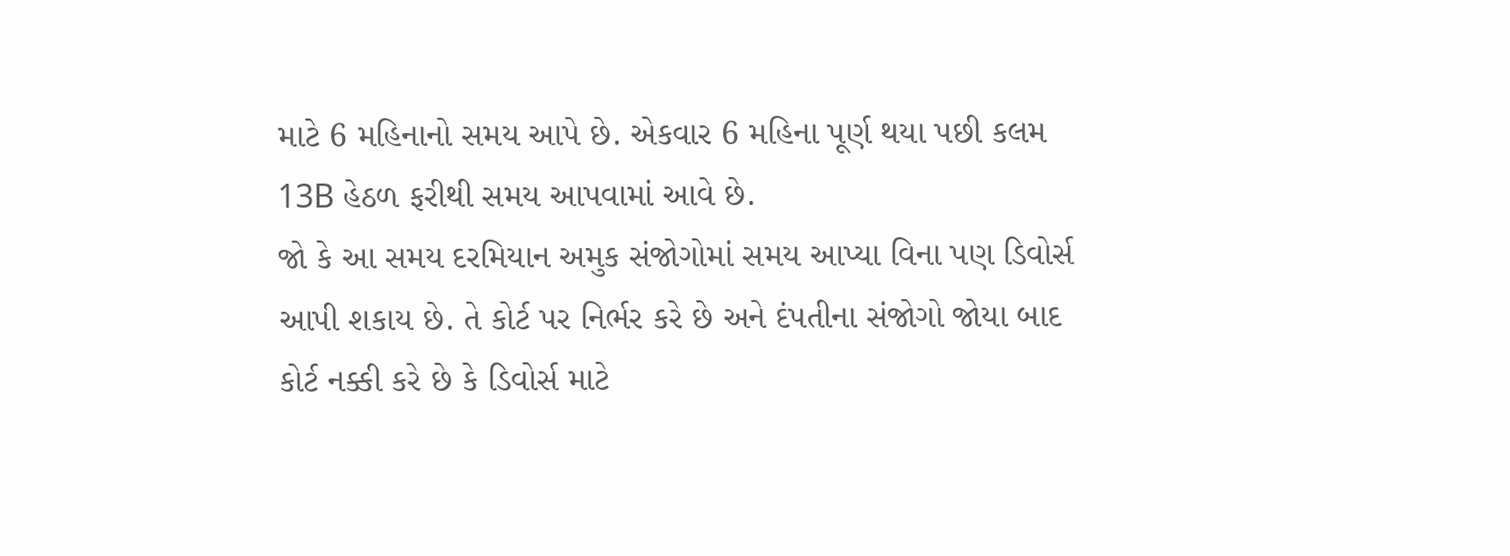માટે 6 મહિનાનો સમય આપે છે. એકવાર 6 મહિના પૂર્ણ થયા પછી કલમ 13B હેઠળ ફરીથી સમય આપવામાં આવે છે.
જો કે આ સમય દરમિયાન અમુક સંજોગોમાં સમય આપ્યા વિના પણ ડિવોર્સ આપી શકાય છે. તે કોર્ટ પર નિર્ભર કરે છે અને દંપતીના સંજોગો જોયા બાદ કોર્ટ નક્કી કરે છે કે ડિવોર્સ માટે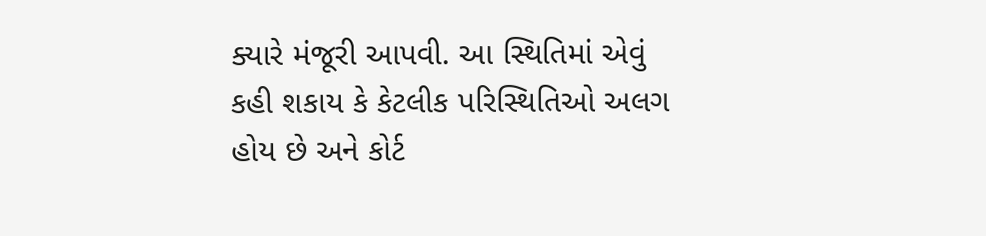ક્યારે મંજૂરી આપવી. આ સ્થિતિમાં એવું કહી શકાય કે કેટલીક પરિસ્થિતિઓ અલગ હોય છે અને કોર્ટ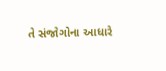તે સંજોગોના આધારે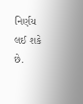નિર્ણય લઈ શકે છે.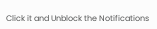Click it and Unblock the Notifications